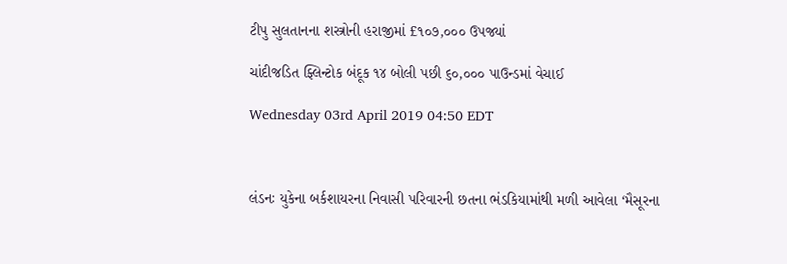ટીપુ સુલતાનના શસ્ત્રોની હરાજીમાં £૧૦૭,૦૦૦ ઉપજ્યાં

ચાંદીજડિત ફ્લિન્ટોક બંદૂક ૧૪ બોલી પછી ૬૦,૦૦૦ પાઉન્ડમાં વેચાઈ

Wednesday 03rd April 2019 04:50 EDT



લંડનઃ યુકેના બર્કશાયરના નિવાસી પરિવારની છતના ભંડકિયામાંથી મળી આવેલા ‘મૈસૂરના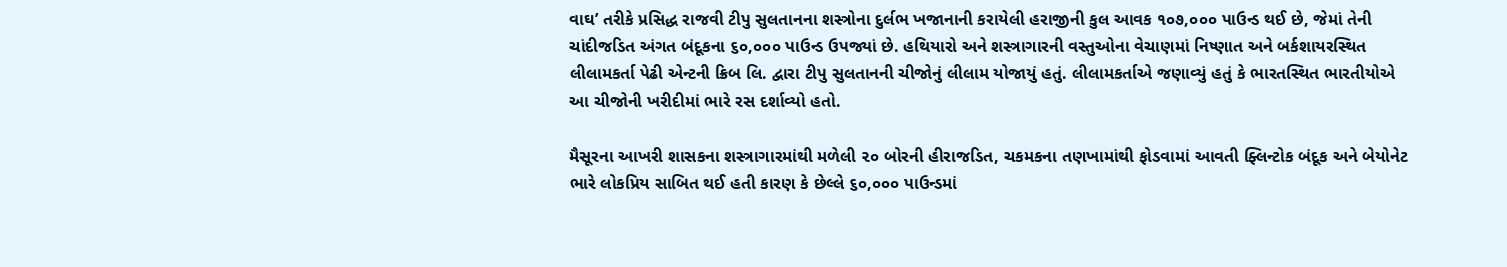વાઘ’ તરીકે પ્રસિદ્ધ રાજવી ટીપુ સુલતાનના શસ્ત્રોના દુર્લભ ખજાનાની કરાયેલી હરાજીની કુલ આવક ૧૦૭,૦૦૦ પાઉન્ડ થઈ છે, જેમાં તેની ચાંદીજડિત અંગત બંદૂકના ૬૦,૦૦૦ પાઉન્ડ ઉપજ્યાં છે. હથિયારો અને શસ્ત્રાગારની વસ્તુઓના વેચાણમાં નિષ્ણાત અને બર્કશાયરસ્થિત લીલામકર્તા પેઢી એન્ટની ક્રિબ લિ. દ્વારા ટીપુ સુલતાનની ચીજોનું લીલામ યોજાયું હતું. લીલામકર્તાએ જણાવ્યું હતું કે ભારતસ્થિત ભારતીયોએ આ ચીજોની ખરીદીમાં ભારે રસ દર્શાવ્યો હતો.

મૈસૂરના આખરી શાસકના શસ્ત્રાગારમાંથી મળેલી ૨૦ બોરની હીરાજડિત, ચકમકના તણખામાંથી ફોડવામાં આવતી ફ્લિન્ટોક બંદૂક અને બેયોનેટ ભારે લોકપ્રિય સાબિત થઈ હતી કારણ કે છેલ્લે ૬૦,૦૦૦ પાઉન્ડમાં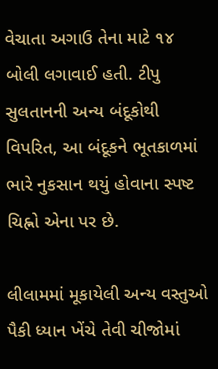વેચાતા અગાઉ તેના માટે ૧૪ બોલી લગાવાઈ હતી. ટીપુ સુલતાનની અન્ય બંદૂકોથી વિપરિત, આ બંદૂકને ભૂતકાળમાં ભારે નુકસાન થયું હોવાના સ્પષ્ટ ચિહ્નો એના પર છે.

લીલામમાં મૂકાયેલી અન્ય વસ્તુઓ પૈકી ધ્યાન ખેંચે તેવી ચીજોમાં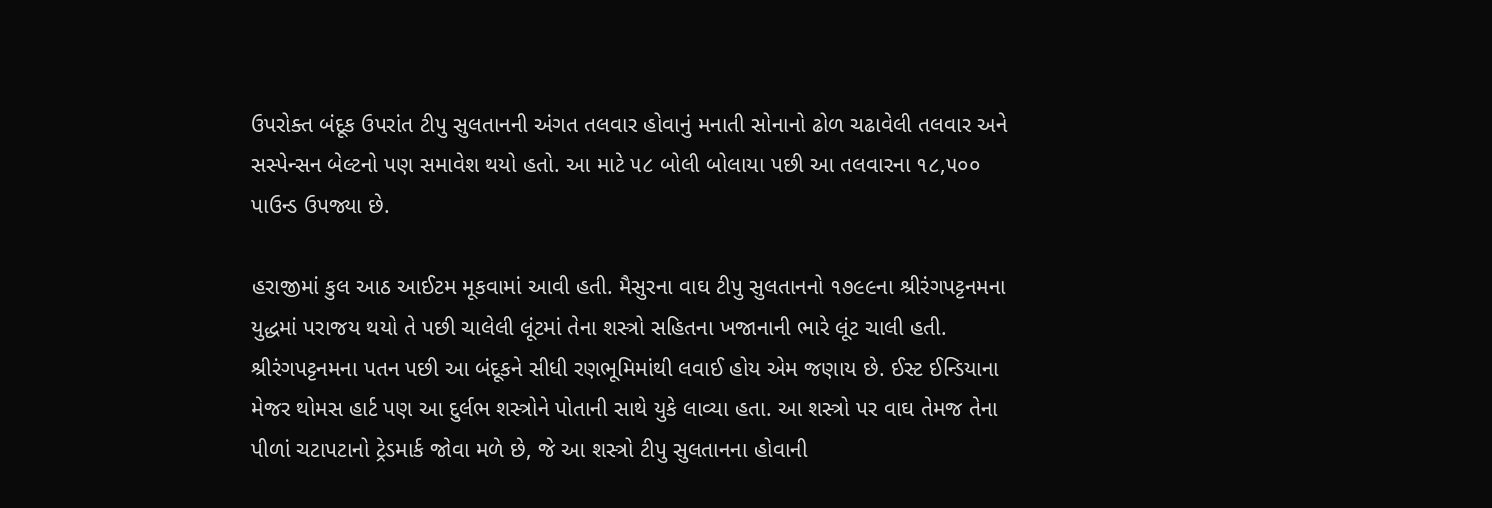ઉપરોક્ત બંદૂક ઉપરાંત ટીપુ સુલતાનની અંગત તલવાર હોવાનું મનાતી સોનાનો ઢોળ ચઢાવેલી તલવાર અને સસ્પેન્સન બેલ્ટનો પણ સમાવેશ થયો હતો. આ માટે ૫૮ બોલી બોલાયા પછી આ તલવારના ૧૮,૫૦૦ પાઉન્ડ ઉપજ્યા છે.

હરાજીમાં કુલ આઠ આઈટમ મૂકવામાં આવી હતી. મૈસુરના વાઘ ટીપુ સુલતાનનો ૧૭૯૯ના શ્રીરંગપટ્ટનમના યુદ્ધમાં પરાજય થયો તે પછી ચાલેલી લૂંટમાં તેના શસ્ત્રો સહિતના ખજાનાની ભારે લૂંટ ચાલી હતી. શ્રીરંગપટ્ટનમના પતન પછી આ બંદૂકને સીધી રણભૂમિમાંથી લવાઈ હોય એમ જણાય છે. ઈસ્ટ ઈન્ડિયાના મેજર થોમસ હાર્ટ પણ આ દુર્લભ શસ્ત્રોને પોતાની સાથે યુકે લાવ્યા હતા. આ શસ્ત્રો પર વાઘ તેમજ તેના પીળાં ચટાપટાનો ટ્રેડમાર્ક જોવા મળે છે, જે આ શસ્ત્રો ટીપુ સુલતાનના હોવાની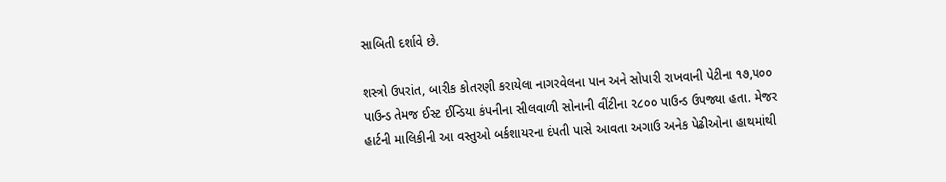સાબિતી દર્શાવે છે.

શસ્ત્રો ઉપરાંત, બારીક કોતરણી કરાયેલા નાગરવેલના પાન અને સોપારી રાખવાની પેટીના ૧૭,૫૦૦ પાઉન્ડ તેમજ ઈસ્ટ ઈન્ડિયા કંપનીના સીલવાળી સોનાની વીંટીના ૨૮૦૦ પાઉન્ડ ઉપજ્યા હતા. મેજર હાર્ટની માલિકીની આ વસ્તુઓ બર્કશાયરના દંપતી પાસે આવતા અગાઉ અનેક પેઢીઓના હાથમાંથી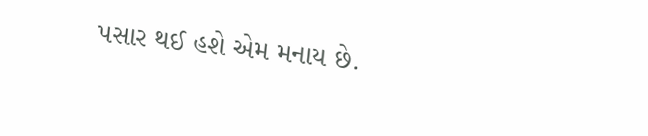પસાર થઈ હશે એમ મનાય છે.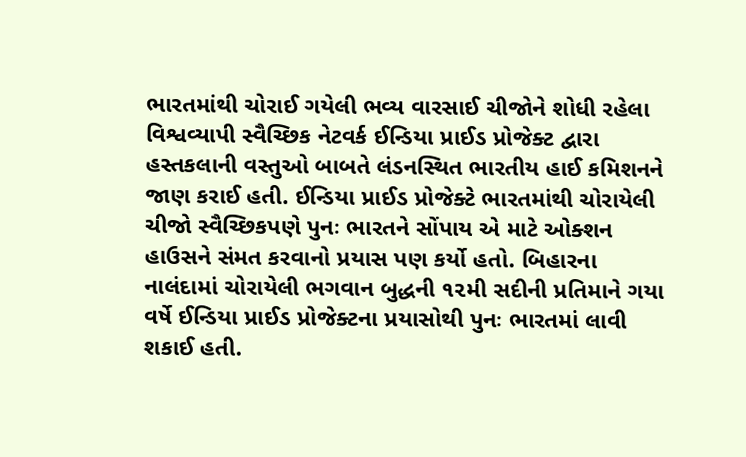ભારતમાંથી ચોરાઈ ગયેલી ભવ્ય વારસાઈ ચીજોને શોધી રહેલા વિશ્વવ્યાપી સ્વૈચ્છિક નેટવર્ક ઈન્ડિયા પ્રાઈડ પ્રોજેક્ટ દ્વારા હસ્તકલાની વસ્તુઓ બાબતે લંડનસ્થિત ભારતીય હાઈ કમિશનને જાણ કરાઈ હતી. ઈન્ડિયા પ્રાઈડ પ્રોજેક્ટે ભારતમાંથી ચોરાયેલી ચીજો સ્વૈચ્છિકપણે પુનઃ ભારતને સોંપાય એ માટે ઓક્શન હાઉસને સંમત કરવાનો પ્રયાસ પણ કર્યો હતો. બિહારના નાલંદામાં ચોરાયેલી ભગવાન બુદ્ધની ૧૨મી સદીની પ્રતિમાને ગયા વર્ષે ઈન્ડિયા પ્રાઈડ પ્રોજેક્ટના પ્રયાસોથી પુનઃ ભારતમાં લાવી શકાઈ હતી.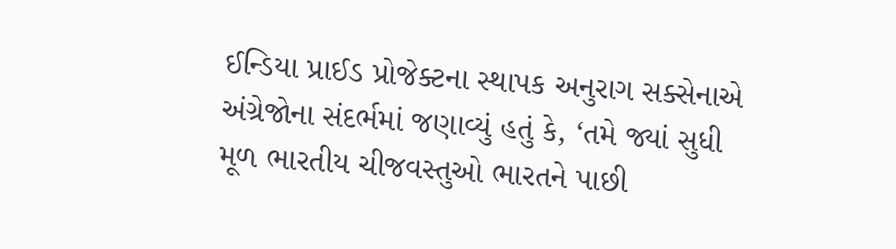ઈન્ડિયા પ્રાઈડ પ્રોજેક્ટના સ્થાપક અનુરાગ સક્સેનાએ અંગ્રેજોના સંદર્ભમાં જણાવ્યું હતું કે, ‘તમે જ્યાં સુધી મૂળ ભારતીય ચીજવસ્તુઓ ભારતને પાછી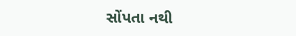સોંપતા નથી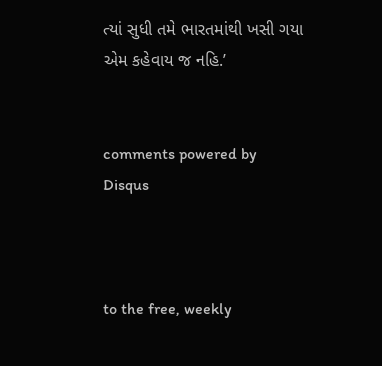ત્યાં સુધી તમે ભારતમાંથી ખસી ગયા એમ કહેવાય જ નહિ.’


comments powered by Disqus



to the free, weekly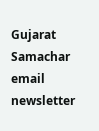Gujarat Samachar email newsletter